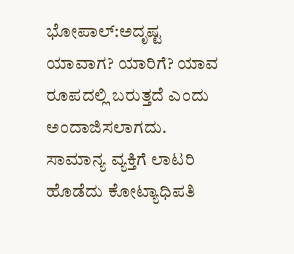ಭೋಪಾಲ್:ಅದೃಷ್ಟ ಯಾವಾಗ? ಯಾರಿಗೆ? ಯಾವ ರೂಪದಲ್ಲಿ ಬರುತ್ತದೆ ಎಂದು ಅಂದಾಜಿಸಲಾಗದು. ಸಾಮಾನ್ಯ ವ್ಯಕ್ತಿಗೆ ಲಾಟರಿ ಹೊಡೆದು ಕೋಟ್ಯಾಧಿಪತಿ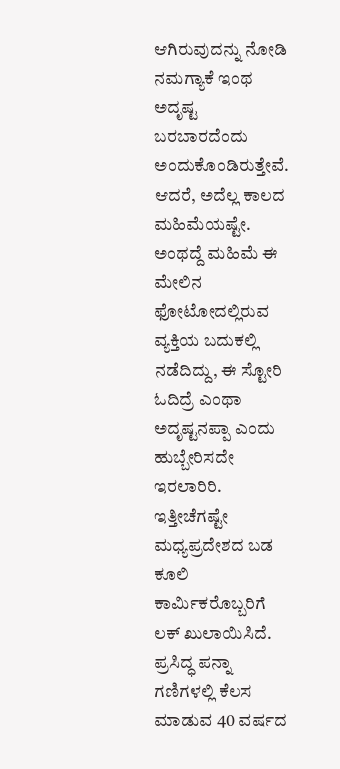ಆಗಿರುವುದನ್ನು ನೋಡಿ ನಮಗ್ಯಾಕೆ ಇಂಥ ಅದೃಷ್ಟ ಬರಬಾರದೆಂದು ಅಂದುಕೊಂಡಿರುತ್ತೇವೆ. ಆದರೆ, ಅದೆಲ್ಲ ಕಾಲದ ಮಹಿಮೆಯಷ್ಟೇ. ಅಂಥದ್ದೆ ಮಹಿಮೆ ಈ ಮೇಲಿನ ಫೋಟೋದಲ್ಲಿರುವ ವ್ಯಕ್ತಿಯ ಬದುಕಲ್ಲಿ ನಡೆದಿದ್ದು, ಈ ಸ್ಟೋರಿ ಓದಿದ್ರೆ ಎಂಥಾ ಅದೃಷ್ಟನಪ್ಪಾ ಎಂದು ಹುಬ್ಬೇರಿಸದೇ ಇರಲಾರಿರಿ.
ಇತ್ತೀಚೆಗಷ್ಟೇ ಮಧ್ಯಪ್ರದೇಶದ ಬಡ ಕೂಲಿ ಕಾರ್ಮಿಕರೊಬ್ಬರಿಗೆ ಲಕ್ ಖುಲಾಯಿಸಿದೆ. ಪ್ರಸಿದ್ಧ ಪನ್ನಾ ಗಣಿಗಳಲ್ಲಿ ಕೆಲಸ ಮಾಡುವ 40 ವರ್ಷದ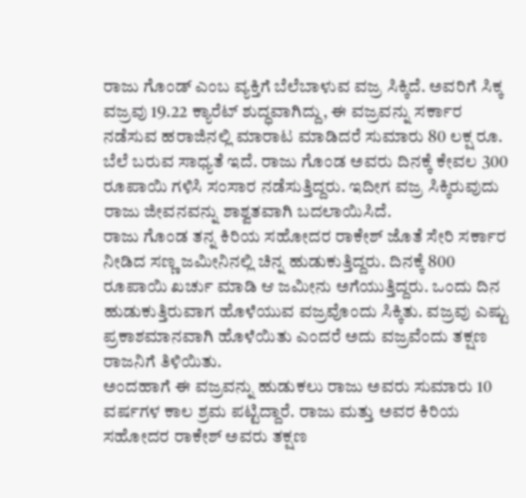ರಾಜು ಗೊಂಡ್ ಎಂಬ ವ್ಯಕ್ತಿಗೆ ಬೆಲೆಬಾಳುವ ವಜ್ರ ಸಿಕ್ಕಿದೆ. ಅವರಿಗೆ ಸಿಕ್ಕ ವಜ್ರವು 19.22 ಕ್ಯಾರೆಟ್ ಶುದ್ಧವಾಗಿದ್ದು, ಈ ವಜ್ರವನ್ನು ಸರ್ಕಾರ ನಡೆಸುವ ಹರಾಜಿನಲ್ಲಿ ಮಾರಾಟ ಮಾಡಿದರೆ ಸುಮಾರು 80 ಲಕ್ಷ ರೂ. ಬೆಲೆ ಬರುವ ಸಾಧ್ಯತೆ ಇದೆ. ರಾಜು ಗೊಂಡ ಅವರು ದಿನಕ್ಕೆ ಕೇವಲ 300 ರೂಪಾಯಿ ಗಳಿಸಿ ಸಂಸಾರ ನಡೆಸುತ್ತಿದ್ದರು. ಇದೀಗ ವಜ್ರ ಸಿಕ್ಕಿರುವುದು ರಾಜು ಜೀವನವನ್ನು ಶಾಶ್ವತವಾಗಿ ಬದಲಾಯಿಸಿದೆ.
ರಾಜು ಗೊಂಡ ತನ್ನ ಕಿರಿಯ ಸಹೋದರ ರಾಕೇಶ್ ಜೊತೆ ಸೇರಿ ಸರ್ಕಾರ ನೀಡಿದ ಸಣ್ಣ ಜಮೀನಿನಲ್ಲಿ ಚಿನ್ನ ಹುಡುಕುತ್ತಿದ್ದರು. ದಿನಕ್ಕೆ 800 ರೂಪಾಯಿ ಖರ್ಚು ಮಾಡಿ ಆ ಜಮೀನು ಅಗೆಯುತ್ತಿದ್ದರು. ಒಂದು ದಿನ ಹುಡುಕುತ್ತಿರುವಾಗ ಹೊಳೆಯುವ ವಜ್ರವೊಂದು ಸಿಕ್ಕಿತು. ವಜ್ರವು ಎಷ್ಟು ಪ್ರಕಾಶಮಾನವಾಗಿ ಹೊಳೆಯಿತು ಎಂದರೆ ಅದು ವಜ್ರವೆಂದು ತಕ್ಷಣ ರಾಜನಿಗೆ ತಿಳಿಯಿತು.
ಅಂದಹಾಗೆ ಈ ವಜ್ರವನ್ನು ಹುಡುಕಲು ರಾಜು ಅವರು ಸುಮಾರು 10 ವರ್ಷಗಳ ಕಾಲ ಶ್ರಮ ಪಟ್ಟಿದ್ದಾರೆ. ರಾಜು ಮತ್ತು ಅವರ ಕಿರಿಯ ಸಹೋದರ ರಾಕೇಶ್ ಅವರು ತಕ್ಷಣ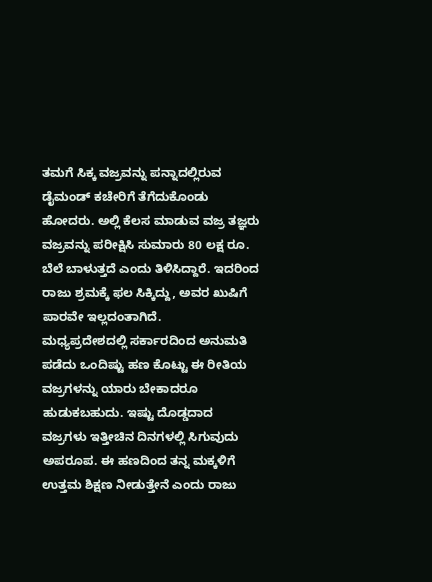ತಮಗೆ ಸಿಕ್ಕ ವಜ್ರವನ್ನು ಪನ್ನಾದಲ್ಲಿರುವ ಡೈಮಂಡ್ ಕಚೇರಿಗೆ ತೆಗೆದುಕೊಂಡು ಹೋದರು. ಅಲ್ಲಿ ಕೆಲಸ ಮಾಡುವ ವಜ್ರ ತಜ್ಞರು ವಜ್ರವನ್ನು ಪರೀಕ್ಷಿಸಿ ಸುಮಾರು 80 ಲಕ್ಷ ರೂ. ಬೆಲೆ ಬಾಳುತ್ತದೆ ಎಂದು ತಿಳಿಸಿದ್ದಾರೆ. ಇದರಿಂದ ರಾಜು ಶ್ರಮಕ್ಕೆ ಫಲ ಸಿಕ್ಕಿದ್ದು, ಅವರ ಖುಷಿಗೆ ಪಾರವೇ ಇಲ್ಲದಂತಾಗಿದೆ.
ಮಧ್ಯಪ್ರದೇಶದಲ್ಲಿ ಸರ್ಕಾರದಿಂದ ಅನುಮತಿ ಪಡೆದು ಒಂದಿಷ್ಟು ಹಣ ಕೊಟ್ಟು ಈ ರೀತಿಯ ವಜ್ರಗಳನ್ನು ಯಾರು ಬೇಕಾದರೂ ಹುಡುಕಬಹುದು. ಇಷ್ಟು ದೊಡ್ಡದಾದ ವಜ್ರಗಳು ಇತ್ತೀಚಿನ ದಿನಗಳಲ್ಲಿ ಸಿಗುವುದು ಅಪರೂಪ. ಈ ಹಣದಿಂದ ತನ್ನ ಮಕ್ಕಳಿಗೆ ಉತ್ತಮ ಶಿಕ್ಷಣ ನೀಡುತ್ತೇನೆ ಎಂದು ರಾಜು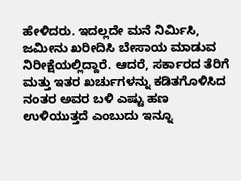ಹೇಳಿದರು. ಇದಲ್ಲದೇ ಮನೆ ನಿರ್ಮಿಸಿ, ಜಮೀನು ಖರೀದಿಸಿ ಬೇಸಾಯ ಮಾಡುವ ನಿರೀಕ್ಷೆಯಲ್ಲಿದ್ದಾರೆ. ಆದರೆ, ಸರ್ಕಾರದ ತೆರಿಗೆ ಮತ್ತು ಇತರ ಖರ್ಚುಗಳನ್ನು ಕಡಿತಗೊಳಿಸಿದ ನಂತರ ಅವರ ಬಳಿ ಎಷ್ಟು ಹಣ ಉಳಿಯುತ್ತದೆ ಎಂಬುದು ಇನ್ನೂ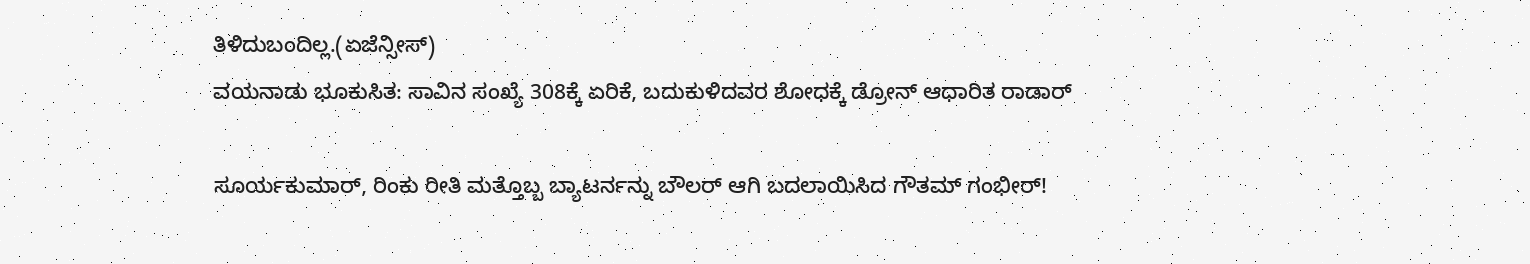ತಿಳಿದುಬಂದಿಲ್ಲ.(ಏಜೆನ್ಸೀಸ್)
ವಯನಾಡು ಭೂಕುಸಿತ: ಸಾವಿನ ಸಂಖ್ಯೆ 308ಕ್ಕೆ ಏರಿಕೆ, ಬದುಕುಳಿದವರ ಶೋಧಕ್ಕೆ ಡ್ರೋನ್ ಆಧಾರಿತ ರಾಡಾರ್

ಸೂರ್ಯಕುಮಾರ್, ರಿಂಕು ರೀತಿ ಮತ್ತೊಬ್ಬ ಬ್ಯಾಟರ್ನನ್ನು ಬೌಲರ್ ಆಗಿ ಬದಲಾಯಿಸಿದ ಗೌತಮ್ ಗಂಭೀರ್!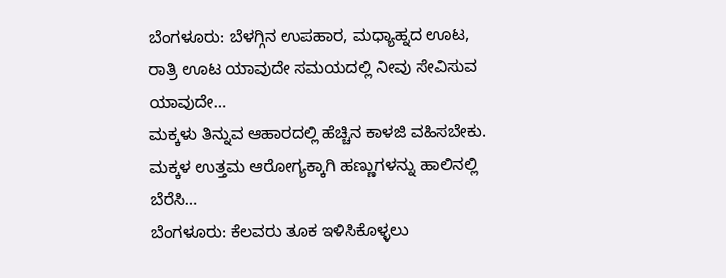ಬೆಂಗಳೂರು: ಬೆಳಗ್ಗಿನ ಉಪಹಾರ, ಮಧ್ಯಾಹ್ನದ ಊಟ, ರಾತ್ರಿ ಊಟ ಯಾವುದೇ ಸಮಯದಲ್ಲಿ ನೀವು ಸೇವಿಸುವ ಯಾವುದೇ…
ಮಕ್ಕಳು ತಿನ್ನುವ ಆಹಾರದಲ್ಲಿ ಹೆಚ್ಚಿನ ಕಾಳಜಿ ವಹಿಸಬೇಕು. ಮಕ್ಕಳ ಉತ್ತಮ ಆರೋಗ್ಯಕ್ಕಾಗಿ ಹಣ್ಣುಗಳನ್ನು ಹಾಲಿನಲ್ಲಿ ಬೆರೆಸಿ…
ಬೆಂಗಳೂರು: ಕೆಲವರು ತೂಕ ಇಳಿಸಿಕೊಳ್ಳಲು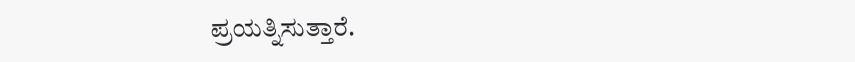ಪ್ರಯತ್ನಿಸುತ್ತಾರೆ.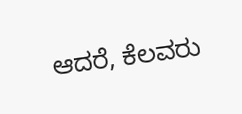ಆದರೆ, ಕೆಲವರು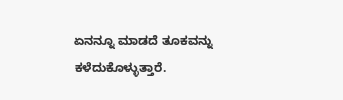ಏನನ್ನೂ ಮಾಡದೆ ತೂಕವನ್ನು ಕಳೆದುಕೊಳ್ಳುತ್ತಾರೆ.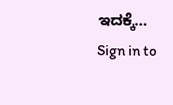ಇದಕ್ಕೆ…
Sign in to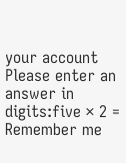your account
Please enter an answer in digits:five × 2 =
Remember me